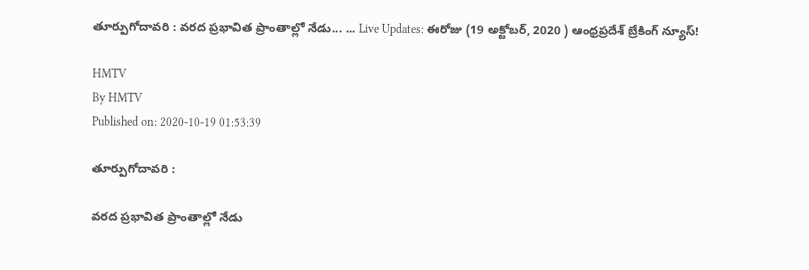తూర్పుగోదావరి : వరద ప్రభావిత ప్రాంతాల్లో నేడు... ... Live Updates: ఈరోజు (19 అక్టోబర్, 2020 ) ఆంధ్రప్రదేశ్ బ్రేకింగ్ న్యూస్!

HMTV
By HMTV
Published on: 2020-10-19 01:53:39

తూర్పుగోదావరి :

వరద ప్రభావిత ప్రాంతాల్లో నేడు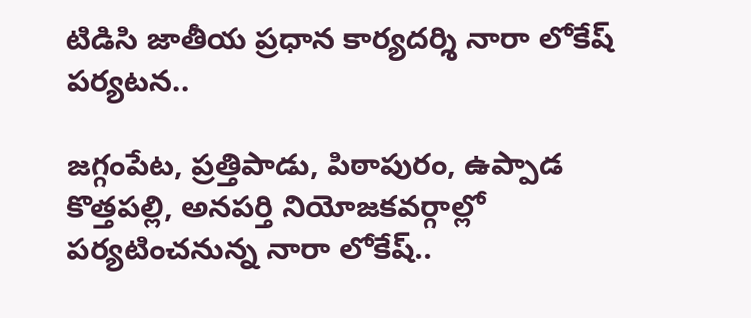టిడిసి జాతీయ ప్రధాన కార్యదర్శి నారా లోకేష్ పర్యటన..

జగ్గంపేట, ప్రత్తిపాడు, పిఠాపురం, ఉప్పాడ కొత్తపల్లి, అనపర్తి నియోజకవర్గాల్లో పర్యటించనున్న నారా లోకేష్..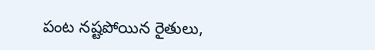పంట నష్టపోయిన రైతులు,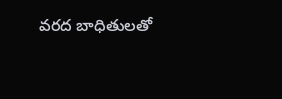వరద బాధితులతో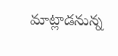మాట్లాడనున్న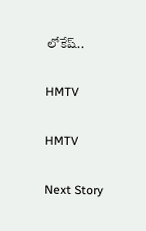లోకేష్..

HMTV

HMTV

Next Story